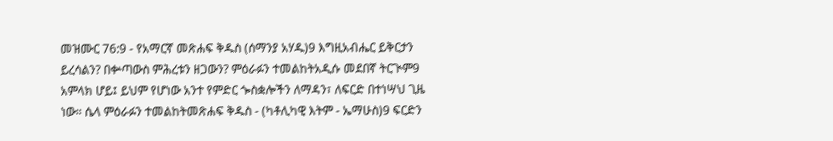መዝሙር 76:9 - የአማርኛ መጽሐፍ ቅዱስ (ሰማንያ አሃዱ)9 እግዚአብሔር ይቅርታን ይረሳልን? በቍጣውስ ምሕረቱን ዘጋውን? ምዕራፉን ተመልከትአዲሱ መደበኛ ትርጒም9 አምላክ ሆይ፤ ይህም የሆነው አንተ የምድር ጐስቋሎችን ለማዳን፣ ለፍርድ በተነሣህ ጊዜ ነው። ሴላ ምዕራፉን ተመልከትመጽሐፍ ቅዱስ - (ካቶሊካዊ እትም - ኤማሁስ)9 ፍርድን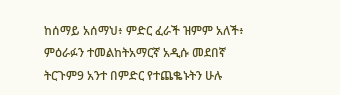ከሰማይ አሰማህ፥ ምድር ፈራች ዝምም አለች፥ ምዕራፉን ተመልከትአማርኛ አዲሱ መደበኛ ትርጉም9 አንተ በምድር የተጨቈኑትን ሁሉ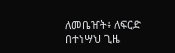ለመቤዠት፥ ለፍርድ በተነሣህ ጊዜ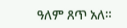ዓለም ጸጥ አለ።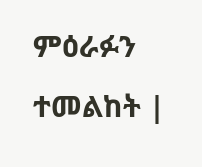ምዕራፉን ተመልከት |